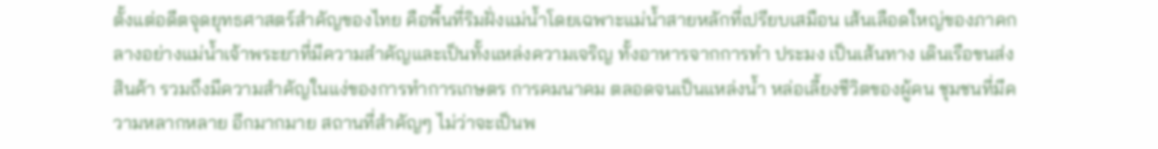ตั้งแต่อดีตจุดยุทธศาสตร์สำคัญของไทย คือพื้นที่ริมฝั่งแม่น้ำโดยเฉพาะแม่น้ำสายหลักที่เปรียบเสมือน เส้นเลือดใหญ่ของภาคกลางอย่างแม่น้ำเจ้าพระยาที่มีความสำคัญและเป็นทั้งแหล่งความเจริญ ทั้งอาหารจากการทำ ประมง เป็นเส้นทาง เดินเรือขนส่งสินค้า รวมถึงมีความสำคัญในแง่ของการทำการเกษตร การคมนาคม ตลอดจนเป็นแหล่งน้ำ หล่อเลี้ยงชีวิตของผู้คน ชุมชนที่มีความหลากหลาย อีกมากมาย สถานที่สำคัญๆ ไม่ว่าจะเป็นพ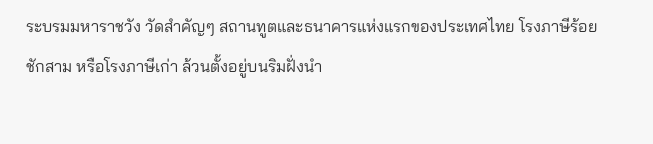ระบรมมหาราชวัง วัดสำคัญๆ สถานทูตและธนาคารแห่งแรกของประเทศไทย โรงภาษีร้อยชักสาม หรือโรงภาษีเก่า ล้วนตั้งอยู่บนริมฝั่งนำ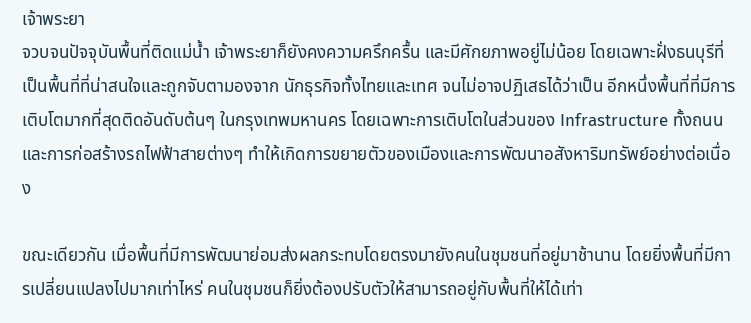เจ้าพระยา
จวบจนปัจจุบันพื้นที่ติดแม่น้ำ เจ้าพระยาก็ยังคงความครึกครื้น และมีศักยภาพอยู่ไม่น้อย โดยเฉพาะฝั่งธนบุรีที่เป็นพื้นที่ที่น่าสนใจและถูกจับตามองจาก นักธุรกิจทั้งไทยและเทศ จนไม่อาจปฏิเสธได้ว่าเป็น อีกหนึ่งพื้นที่ที่มีการเติบโตมากที่สุดติดอันดับต้นๆ ในกรุงเทพมหานคร โดยเฉพาะการเติบโตในส่วนของ Infrastructure ทั้งถนนและการก่อสร้างรถไฟฟ้าสายต่างๆ ทำให้เกิดการขยายตัวของเมืองและการพัฒนาอสังหาริมทรัพย์อย่างต่อเนื่อง

ขณะเดียวกัน เมื่อพื้นที่มีการพัฒนาย่อมส่งผลกระทบโดยตรงมายังคนในชุมชนที่อยู่มาช้านาน โดยยิ่งพื้นที่มีการเปลี่ยนแปลงไปมากเท่าไหร่ คนในชุมชนก็ยิ่งต้องปรับตัวให้สามารถอยู่กับพื้นที่ให้ได้เท่า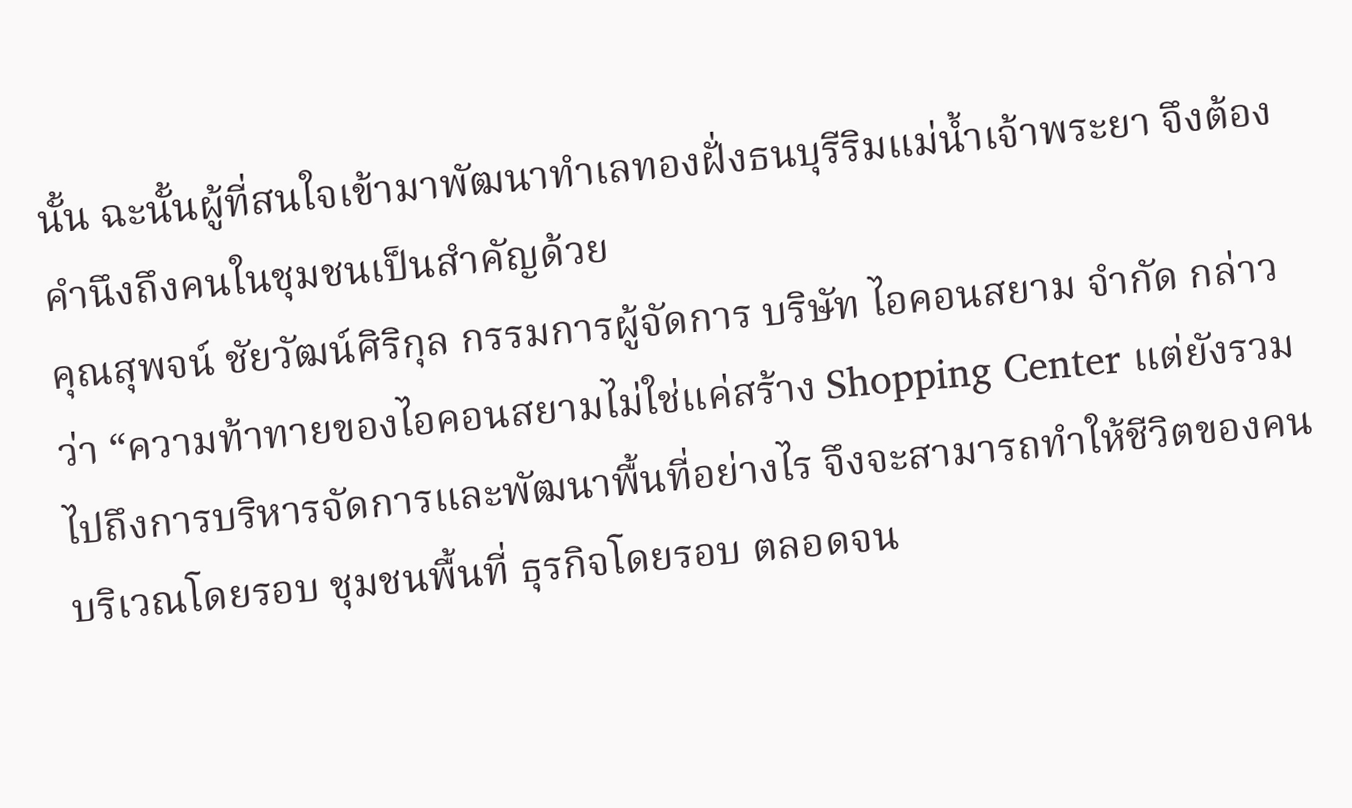นั้น ฉะนั้นผู้ที่สนใจเข้ามาพัฒนาทำเลทองฝั่งธนบุรีริมแม่น้ำเจ้าพระยา จึงต้องคำนึงถึงคนในชุมชนเป็นสำคัญด้วย
คุณสุพจน์ ชัยวัฒน์ศิริกุล กรรมการผู้จัดการ บริษัท ไอคอนสยาม จำกัด กล่าวว่า “ความท้าทายของไอคอนสยามไม่ใช่แค่สร้าง Shopping Center แต่ยังรวมไปถึงการบริหารจัดการและพัฒนาพื้นที่อย่างไร จึงจะสามารถทำให้ชีวิตของคนบริเวณโดยรอบ ชุมชนพื้นที่ ธุรกิจโดยรอบ ตลอดจน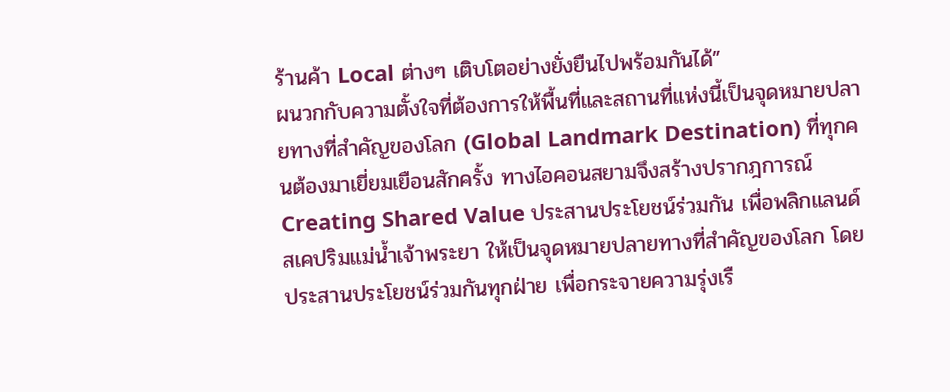ร้านค้า Local ต่างๆ เติบโตอย่างยั่งยืนไปพร้อมกันได้”
ผนวกกับความตั้งใจที่ต้องการให้พื้นที่และสถานที่แห่งนี้เป็นจุดหมายปลายทางที่สำคัญของโลก (Global Landmark Destination) ที่ทุกคนต้องมาเยี่ยมเยือนสักครั้ง ทางไอคอนสยามจึงสร้างปรากฎการณ์ Creating Shared Value ประสานประโยชน์ร่วมกัน เพื่อพลิกแลนด์สเคปริมแม่น้ำเจ้าพระยา ให้เป็นจุดหมายปลายทางที่สำคัญของโลก โดยประสานประโยชน์ร่วมกันทุกฝ่าย เพื่อกระจายความรุ่งเรื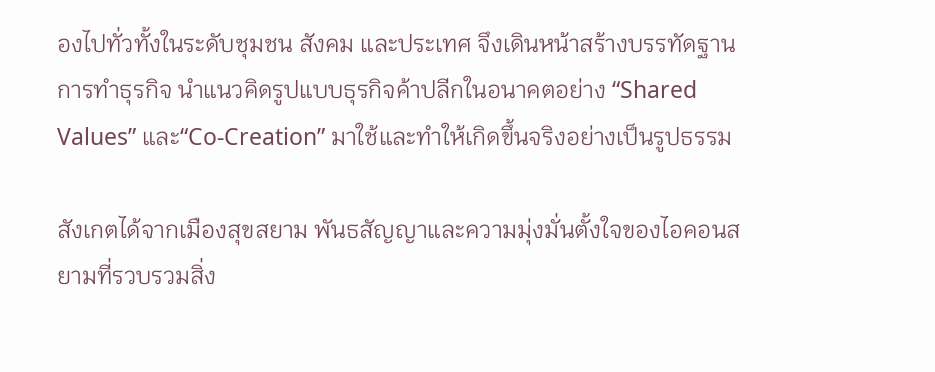องไปทั่วทั้งในระดับชุมชน สังคม และประเทศ จึงเดินหน้าสร้างบรรทัดฐานการทำธุรกิจ นำแนวคิดรูปแบบธุรกิจค้าปลีกในอนาคตอย่าง “Shared Values” และ“Co-Creation” มาใช้และทำให้เกิดขึ้นจริงอย่างเป็นรูปธรรม

สังเกตได้จากเมืองสุขสยาม พันธสัญญาและความมุ่งมั่นตั้งใจของไอคอนสยามที่รวบรวมสิ่ง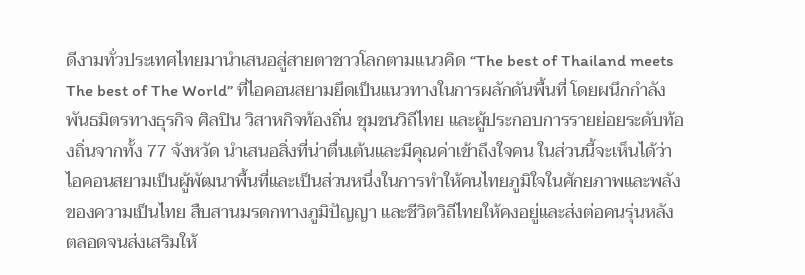ดีงามทั่วประเทศไทยมานำเสนอสู่สายตาชาวโลกตามแนวคิด “The best of Thailand meets The best of The World” ที่ไอคอนสยามยึดเป็นแนวทางในการผลักดันพื้นที่ โดยผนึกกำลังพันธมิตรทางธุรกิจ ศิลปิน วิสาหกิจท้องถิ่น ชุมชนวิถีไทย และผู้ประกอบการรายย่อยระดับท้องถิ่นจากทั้ง 77 จังหวัด นำเสนอสิ่งที่น่าตื่นเต้นและมีคุณค่าเข้าถึงใจคน ในส่วนนี้จะเห็นได้ว่าไอคอนสยามเป็นผู้พัฒนาพื้นที่และเป็นส่วนหนึ่งในการทำให้คนไทยภูมิใจในศักยภาพและพลังของความเป็นไทย สืบสานมรดกทางภูมิปัญญา และชีวิตวิถีไทยให้คงอยู่และส่งต่อคนรุ่นหลัง ตลอดจนส่งเสริมให้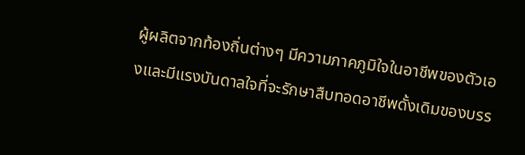ผู้ผลิตจากท้องถิ่นต่างๆ มีความภาคภูมิใจในอาชีพของตัวเองและมีแรงบันดาลใจที่จะรักษาสืบทอดอาชีพดั้งเดิมของบรร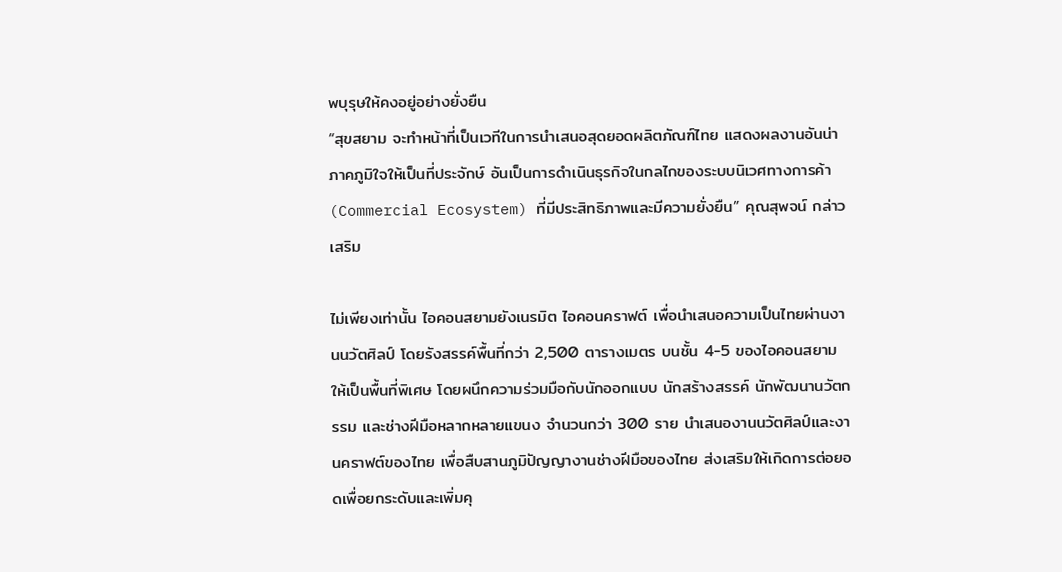พบุรุษให้คงอยู่อย่างยั่งยืน
“สุขสยาม จะทำหน้าที่เป็นเวทีในการนำเสนอสุดยอดผลิตภัณฑ์ไทย แสดงผลงานอันน่าภาคภูมิใจให้เป็นที่ประจักษ์ อันเป็นการดำเนินธุรกิจในกลไกของระบบนิเวศทางการค้า (Commercial Ecosystem) ที่มีประสิทธิภาพและมีความยั่งยืน” คุณสุพจน์ กล่าวเสริม

ไม่เพียงเท่านั้น ไอคอนสยามยังเนรมิต ไอคอนคราฟต์ เพื่อนำเสนอความเป็นไทยผ่านงานนวัตศิลป์ โดยรังสรรค์พื้นที่กว่า 2,500 ตารางเมตร บนชั้น 4-5 ของไอคอนสยามให้เป็นพื้นที่พิเศษ โดยผนึกความร่วมมือกับนักออกแบบ นักสร้างสรรค์ นักพัฒนานวัตกรรม และช่างฝีมือหลากหลายแขนง จำนวนกว่า 300 ราย นำเสนองานนวัตศิลป์และงานคราฟต์ของไทย เพื่อสืบสานภูมิปัญญางานช่างฝีมือของไทย ส่งเสริมให้เกิดการต่อยอดเพื่อยกระดับและเพิ่มคุ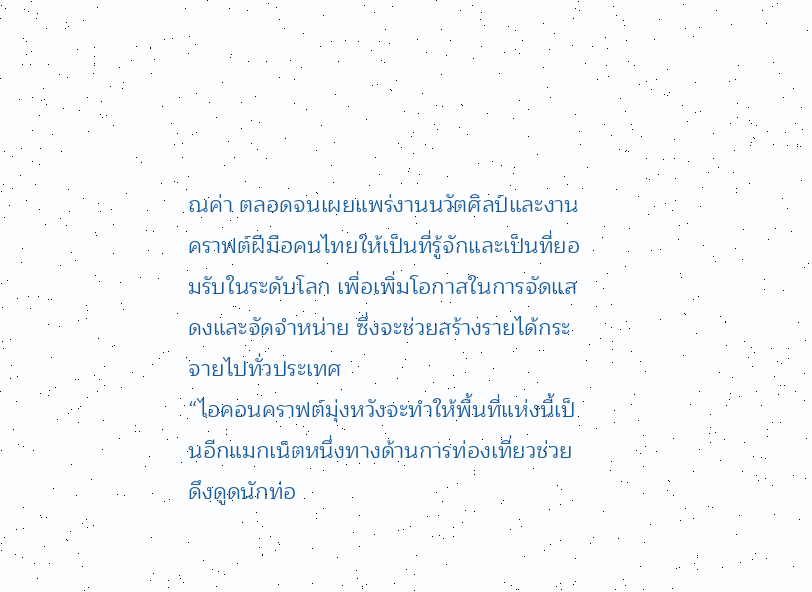ณค่า ตลอดจนเผยแพร่งานนวัตศิลป์และงาน คราฟต์ฝีมือคนไทยให้เป็นที่รู้จักและเป็นที่ยอมรับในระดับโลก เพื่อเพิ่มโอกาสในการจัดแสดงและจัดจำหน่าย ซึ่งจะช่วยสร้างรายได้กระจายไปทั่วประเทศ
“ไอคอนคราฟต์มุ่งหวังจะทำให้พื้นที่แห่งนี้เป็นอีกแมกเน็ตหนึ่งทางด้านการท่องเที่ยวช่วยดึงดูดนักท่อ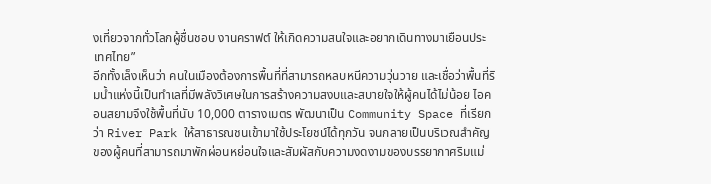งเที่ยวจากทั่วโลกผู้ชื่นชอบ งานคราฟต์ ให้เกิดความสนใจและอยากเดินทางมาเยือนประเทศไทย”
อีกทั้งเล็งเห็นว่า คนในเมืองต้องการพื้นที่ที่สามารถหลบหนีความวุ่นวาย และเชื่อว่าพื้นที่ริมน้ำแห่งนี้เป็นทำเลที่มีพลังวิเศษในการสร้างความสงบและสบายใจให้ผู้คนได้ไม่น้อย ไอคอนสยามจึงใช้พื้นที่นับ 10,000 ตารางเมตร พัฒนาเป็น Community Space ที่เรียกว่า River Park ให้สาธารณชนเข้ามาใช้ประโยชน์ได้ทุกวัน จนกลายเป็นบริเวณสำคัญของผู้คนที่สามารถมาพักผ่อนหย่อนใจและสัมผัสกับความงดงามของบรรยากาศริมแม่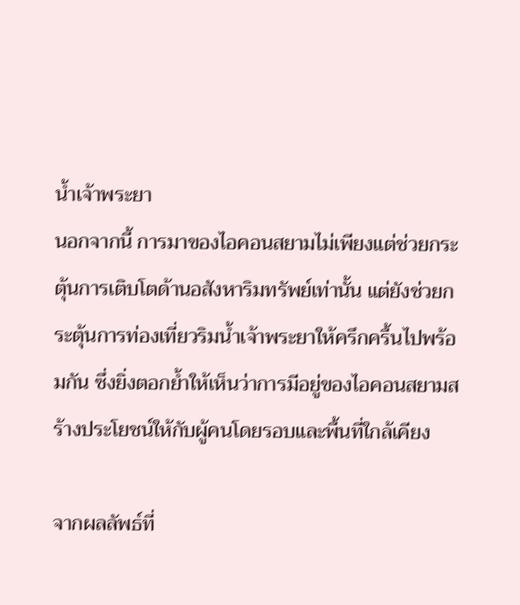น้ำเจ้าพระยา
นอกจากนี้ การมาของไอคอนสยามไม่เพียงแต่ช่วยกระตุ้นการเติบโตด้านอสังหาริมทรัพย์เท่านั้น แต่ยังช่วยกระตุ้นการท่องเที่ยวริมน้ำเจ้าพระยาให้ครึกครื้นไปพร้อมกัน ซึ่งยิ่งตอกย้ำให้เห็นว่าการมีอยู่ของไอคอนสยามสร้างประโยชน์ให้กับผู้คนโดยรอบและพื้นที่ใกล้เคียง

จากผลลัพธ์ที่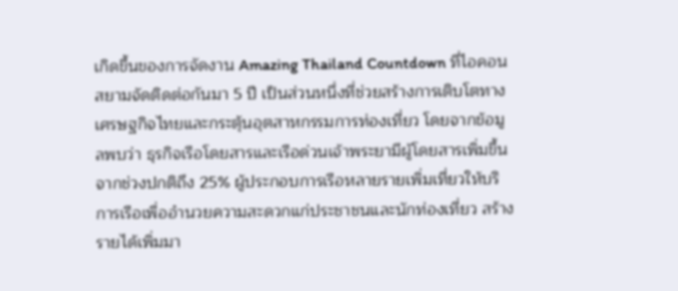เกิดขึ้นของการจัดงาน Amazing Thailand Countdown ที่ไอคอนสยามจัดติดต่อกันมา 5 ปี เป็นส่วนหนึ่งที่ช่วยสร้างการเติบโตทางเศรษฐกิจไทยและกระตุ้นอุตสาหกรรมการท่องเที่ยว โดยจากข้อมูลพบว่า ธุรกิจเรือโดยสารและเรือด่วนเจ้าพระยามีผู้โดยสารเพิ่มขึ้นจากช่วงปกติถึง 25% ผู้ประกอบการเรือหลายรายเพิ่มเที่ยวให้บริการเรือเพื่ออำนวยความสะดวกแก่ประชาชนและนักท่องเที่ยว สร้างรายได้เพิ่มมา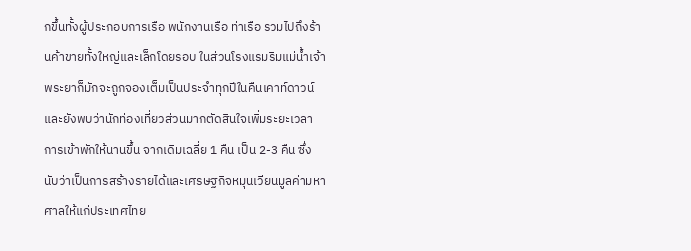กขึ้นทั้งผู้ประกอบการเรือ พนักงานเรือ ท่าเรือ รวมไปถึงร้านค้าขายทั้งใหญ่และเล็กโดยรอบ ในส่วนโรงแรมริมแม่น้ำเจ้าพระยาก็มักจะถูกจองเต็มเป็นประจำทุกปีในคืนเคาท์ดาวน์ และยังพบว่านักท่องเที่ยวส่วนมากตัดสินใจเพิ่มระยะเวลาการเข้าพักให้นานขึ้น จากเดิมเฉลี่ย 1 คืน เป็น 2-3 คืน ซึ่งนับว่าเป็นการสร้างรายได้และเศรษฐกิจหมุนเวียนมูลค่ามหาศาลให้แก่ประเทศไทย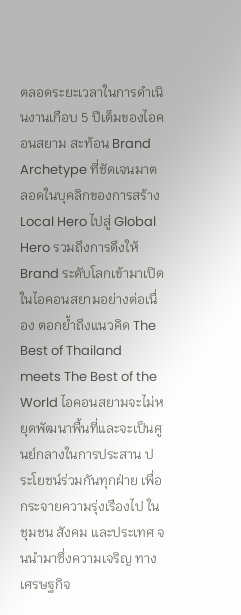ตลอดระยะเวลาในการดำเนินงานเกือบ 5 ปีเต็มของไอคอนสยาม สะท้อน Brand Archetype ที่ชัดเจนมาตลอดในบุคลิกของการสร้าง Local Hero ไปสู่ Global Hero รวมถึงการดึงให้ Brand ระดับโลกเข้ามาเปิดในไอคอนสยามอย่างต่อเนื่อง ตอกย้ำถึงแนวคิด The Best of Thailand meets The Best of the World ไอคอนสยามจะไม่หยุดพัฒนาพื้นที่และจะเป็นศูนย์กลางในการประสาน ประโยชน์ร่วมกันทุกฝ่าย เพื่อกระจายความรุ่งเรืองไป ในชุมชน สังคม และประเทศ จนนำมาซึ่งความเจริญ ทางเศรษฐกิจ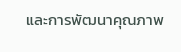และการพัฒนาคุณภาพ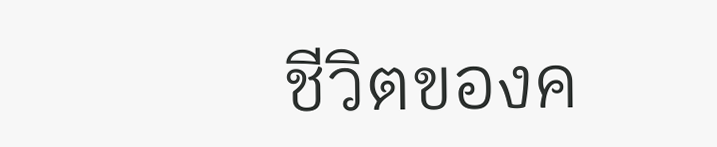ชีวิตของค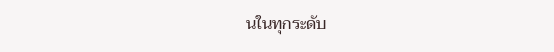นในทุกระดับ